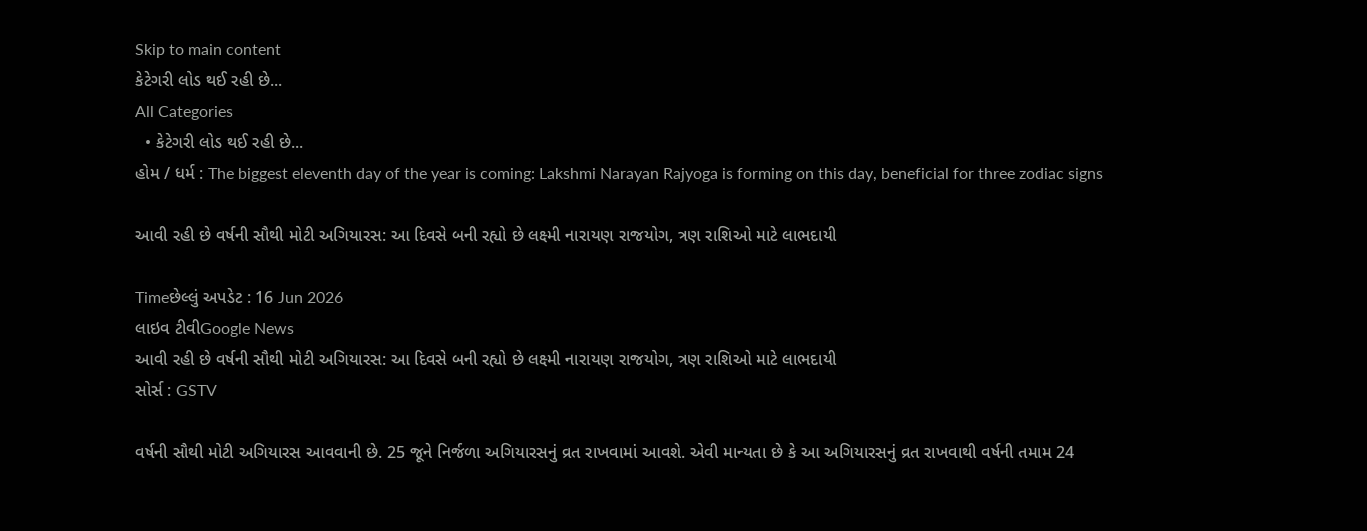Skip to main content
કેટેગરી લોડ થઈ રહી છે...
All Categories
  • કેટેગરી લોડ થઈ રહી છે...
હોમ / ધર્મ : The biggest eleventh day of the year is coming: Lakshmi Narayan Rajyoga is forming on this day, beneficial for three zodiac signs

આવી રહી છે વર્ષની સૌથી મોટી અગિયારસ: આ દિવસે બની રહ્યો છે લક્ષ્મી નારાયણ રાજયોગ, ત્રણ રાશિઓ માટે લાભદાયી

Timeછેલ્લું અપડેટ : 16 Jun 2026
લાઇવ ટીવીGoogle News
આવી રહી છે વર્ષની સૌથી મોટી અગિયારસ: આ દિવસે બની રહ્યો છે લક્ષ્મી નારાયણ રાજયોગ, ત્રણ રાશિઓ માટે લાભદાયી
સોર્સ : GSTV

વર્ષની સૌથી મોટી અગિયારસ આવવાની છે. 25 જૂને નિર્જળા અગિયારસનું વ્રત રાખવામાં આવશે. એવી માન્યતા છે કે આ અગિયારસનું વ્રત રાખવાથી વર્ષની તમામ 24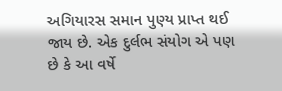અગિયારસ સમાન પુણ્ય પ્રાપ્ત થઈ જાય છે. એક દુર્લભ સંયોગ એ પણ છે કે આ વર્ષે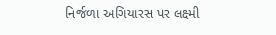નિર્જળા અગિયારસ પર લક્ષ્મી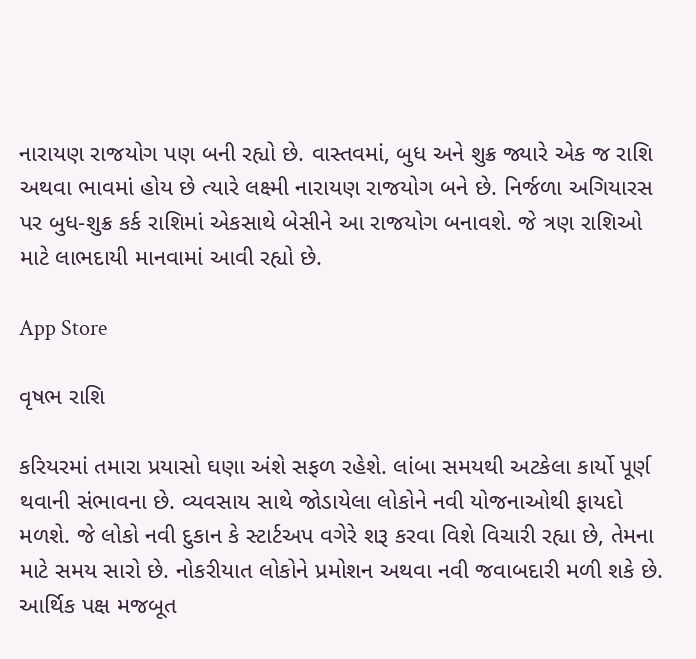નારાયણ રાજયોગ પણ બની રહ્યો છે. વાસ્તવમાં, બુધ અને શુક્ર જ્યારે એક જ રાશિ અથવા ભાવમાં હોય છે ત્યારે લક્ષ્મી નારાયણ રાજયોગ બને છે. નિર્જળા અગિયારસ પર બુધ-શુક્ર કર્ક રાશિમાં એકસાથે બેસીને આ રાજયોગ બનાવશે. જે ત્રણ રાશિઓ માટે લાભદાયી માનવામાં આવી રહ્યો છે.

App Store

વૃષભ રાશિ

કરિયરમાં તમારા પ્રયાસો ઘણા અંશે સફળ રહેશે. લાંબા સમયથી અટકેલા કાર્યો પૂર્ણ થવાની સંભાવના છે. વ્યવસાય સાથે જોડાયેલા લોકોને નવી યોજનાઓથી ફાયદો મળશે. જે લોકો નવી દુકાન કે સ્ટાર્ટઅપ વગેરે શરૂ કરવા વિશે વિચારી રહ્યા છે, તેમના માટે સમય સારો છે. નોકરીયાત લોકોને પ્રમોશન અથવા નવી જવાબદારી મળી શકે છે. આર્થિક પક્ષ મજબૂત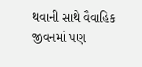થવાની સાથે વૈવાહિક જીવનમાં પણ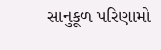સાનુકૂળ પરિણામો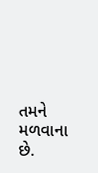તમને મળવાના છે.